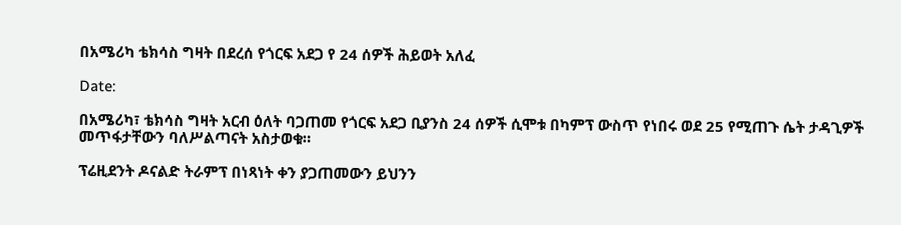በአሜሪካ ቴክሳስ ግዛት በደረሰ የጎርፍ አደጋ የ 24 ሰዎች ሕይወት አለፈ

Date:

በአሜሪካ፣ ቴክሳስ ግዛት አርብ ዕለት ባጋጠመ የጎርፍ አደጋ ቢያንስ 24 ሰዎች ሲሞቱ በካምፕ ውስጥ የነበሩ ወደ 25 የሚጠጉ ሴት ታዳጊዎች መጥፋታቸውን ባለሥልጣናት አስታወቁ።

ፕሬዚደንት ዶናልድ ትራምፕ በነጻነት ቀን ያጋጠመውን ይህንን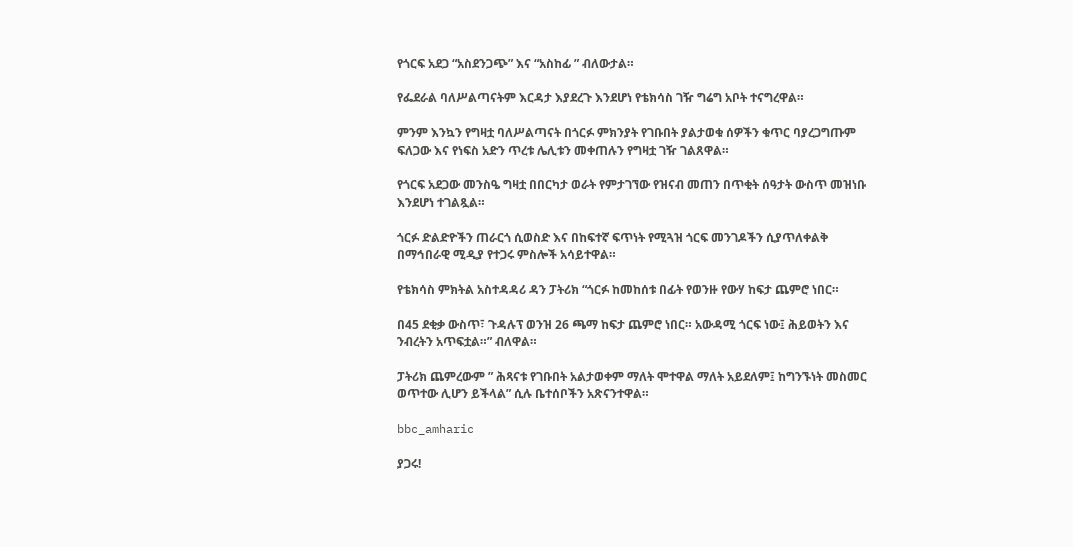የጎርፍ አደጋ “አስደንጋጭ” እና “አስከፊ ” ብለውታል።

የፌደራል ባለሥልጣናትም እርዳታ እያደረጉ እንደሆነ የቴክሳስ ገዥ ግሬግ አቦት ተናግረዋል።

ምንም እንኳን የግዛቷ ባለሥልጣናት በጎርፉ ምክንያት የገቡበት ያልታወቁ ሰዎችን ቁጥር ባያረጋግጡም ፍለጋው እና የነፍስ አድን ጥረቱ ሌሊቱን መቀጠሉን የግዛቷ ገዥ ገልጸዋል።

የጎርፍ አደጋው መንስዔ ግዛቷ በበርካታ ወራት የምታገኘው የዝናብ መጠን በጥቂት ሰዓታት ውስጥ መዝነቡ እንደሆነ ተገልጿል።

ጎርፉ ድልድዮችን ጠራርጎ ሲወስድ እና በከፍተኛ ፍጥነት የሚጓዝ ጎርፍ መንገዶችን ሲያጥለቀልቅ በማኅበራዊ ሚዲያ የተጋሩ ምስሎች አሳይተዋል።

የቴክሳስ ምክትል አስተዳዳሪ ዳን ፓትሪክ “ጎርፉ ከመከሰቱ በፊት የወንዙ የውሃ ከፍታ ጨምሮ ነበር።

በ45 ደቂቃ ውስጥ፣ ጉዳሉፕ ወንዝ 26 ጫማ ከፍታ ጨምሮ ነበር። አውዳሚ ጎርፍ ነው፤ ሕይወትን እና ንብረትን አጥፍቷል።” ብለዋል።

ፓትሪክ ጨምረውም ” ሕጻናቱ የገቡበት አልታወቀም ማለት ሞተዋል ማለት አይደለም፤ ከግንኙነት መስመር ወጥተው ሊሆን ይችላል” ሲሉ ቤተሰቦችን አጽናንተዋል።

bbc_amharic

ያጋሩ!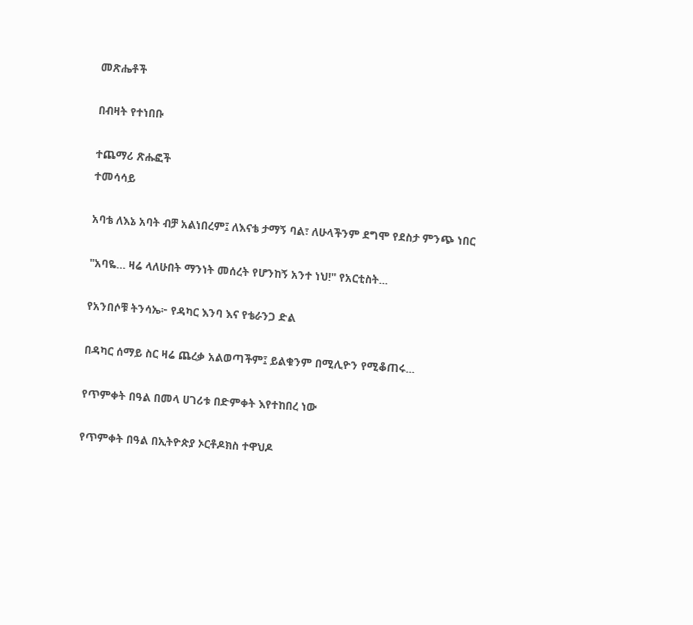መጽሔቶች

በብዛት የተነበቡ

ተጨማሪ ጽሑፎች
ተመሳሳይ

አባቴ ለእኔ አባት ብቻ አልነበረም፤ ለእናቴ ታማኝ ባል፣ ለሁላችንም ደግሞ የደስታ ምንጭ ነበር

"አባዬ… ዛሬ ላለሁበት ማንነት መሰረት የሆንከኝ አንተ ነህ!" የአርቲስት...

የአንበሶቹ ትንሳኤ፦ የዳካር እንባ እና የቴራንጋ ድል

በዳካር ሰማይ ስር ዛሬ ጨረቃ አልወጣችም፤ ይልቁንም በሚሊዮን የሚቆጠሩ...

የጥምቀት በዓል በመላ ሀገሪቱ በድምቀት እየተከበረ ነው

የጥምቀት በዓል በኢትዮጵያ ኦርቶዶክስ ተዋህዶ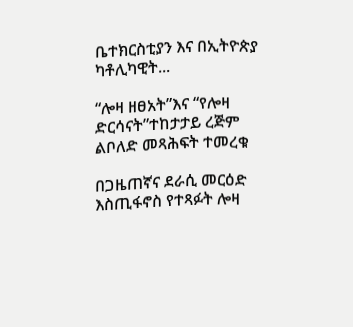ቤተክርስቲያን እና በኢትዮጵያ ካቶሊካዊት...

“ሎዛ ዘፀአት”እና “የሎዛ ድርሳናት”ተከታታይ ረጅም ልቦለድ መጻሕፍት ተመረቁ

በጋዜጠኛና ደራሲ መርዕድ እስጢፋኖስ የተጻፉት ሎዛ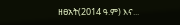ዘፀአት(2014 ዓ.ም) እና...